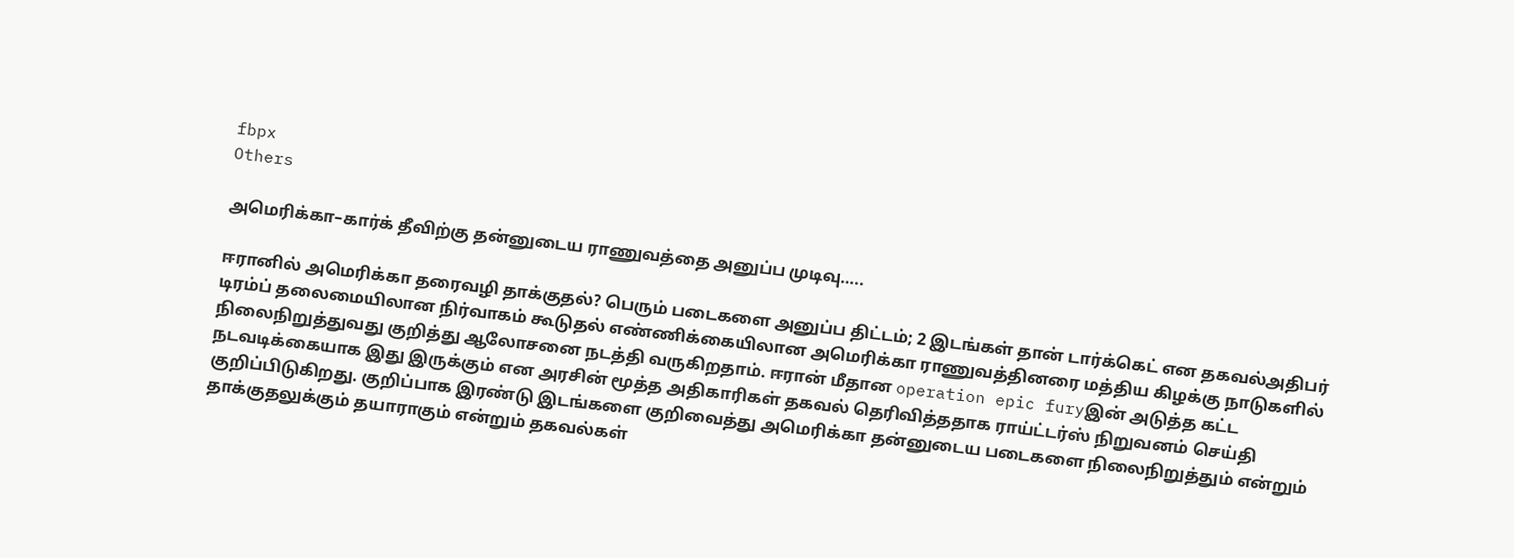fbpx
Others

அமெரிக்கா–கார்க் தீவிற்கு தன்னுடைய ராணுவத்தை அனுப்ப முடிவு…..

ஈரானில் அமெரிக்கா தரைவழி தாக்குதல்? பெரும் படைகளை அனுப்ப திட்டம்; 2 இடங்கள் தான் டார்க்கெட் என தகவல்அதிபர் டிரம்ப் தலைமையிலான நிர்வாகம் கூடுதல் எண்ணிக்கையிலான அமெரிக்கா ராணுவத்தினரை மத்திய கிழக்கு நாடுகளில் நிலைநிறுத்துவது குறித்து ஆலோசனை நடத்தி வருகிறதாம். ஈரான் மீதான operation epic furyஇன் அடுத்த கட்ட நடவடிக்கையாக இது இருக்கும் என அரசின் மூத்த அதிகாரிகள் தகவல் தெரிவித்ததாக ராய்ட்டர்ஸ் நிறுவனம் செய்தி குறிப்பிடுகிறது. குறிப்பாக இரண்டு இடங்களை குறிவைத்து அமெரிக்கா தன்னுடைய படைகளை நிலைநிறுத்தும் என்றும் தாக்குதலுக்கும் தயாராகும் என்றும் தகவல்கள்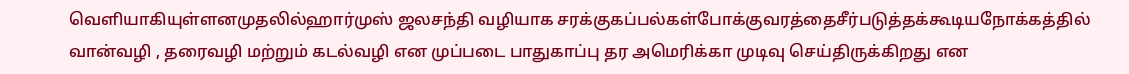வெளியாகியுள்ளனமுதலில்ஹார்முஸ் ஜலசந்தி வழியாக சரக்குகப்பல்கள்போக்குவரத்தைசீர்படுத்தக்கூடியநோக்கத்தில் வான்வழி , தரைவழி மற்றும் கடல்வழி என முப்படை பாதுகாப்பு தர அமெரிக்கா முடிவு செய்திருக்கிறது என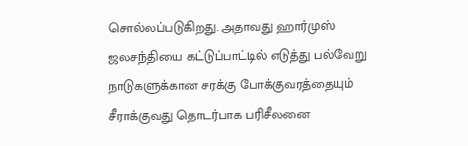சொல்லப்படுகிறது. அதாவது ஹார்முஸ் ஜலசந்தியை கட்டுப்பாட்டில் எடுத்து பல்வேறு நாடுகளுக்கான சரக்கு போக்குவரத்தையும் சீராக்குவது தொடர்பாக பரிசீலனை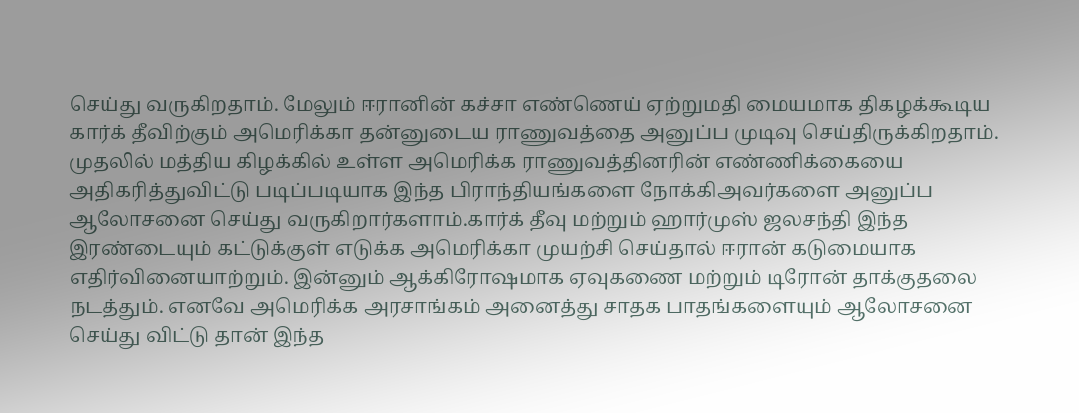செய்து வருகிறதாம். மேலும் ஈரானின் கச்சா எண்ணெய் ஏற்றுமதி மையமாக திகழக்கூடிய கார்க் தீவிற்கும் அமெரிக்கா தன்னுடைய ராணுவத்தை அனுப்ப முடிவு செய்திருக்கிறதாம். முதலில் மத்திய கிழக்கில் உள்ள அமெரிக்க ராணுவத்தினரின் எண்ணிக்கையை அதிகரித்துவிட்டு படிப்படியாக இந்த பிராந்தியங்களை நோக்கிஅவர்களை அனுப்ப ஆலோசனை செய்து வருகிறார்களாம்.கார்க் தீவு மற்றும் ஹார்முஸ் ஜலசந்தி இந்த இரண்டையும் கட்டுக்குள் எடுக்க அமெரிக்கா முயற்சி செய்தால் ஈரான் கடுமையாக எதிர்வினையாற்றும். இன்னும் ஆக்கிரோஷமாக ஏவுகணை மற்றும் டிரோன் தாக்குதலை நடத்தும். எனவே அமெரிக்க அரசாங்கம் அனைத்து சாதக பாதங்களையும் ஆலோசனை செய்து விட்டு தான் இந்த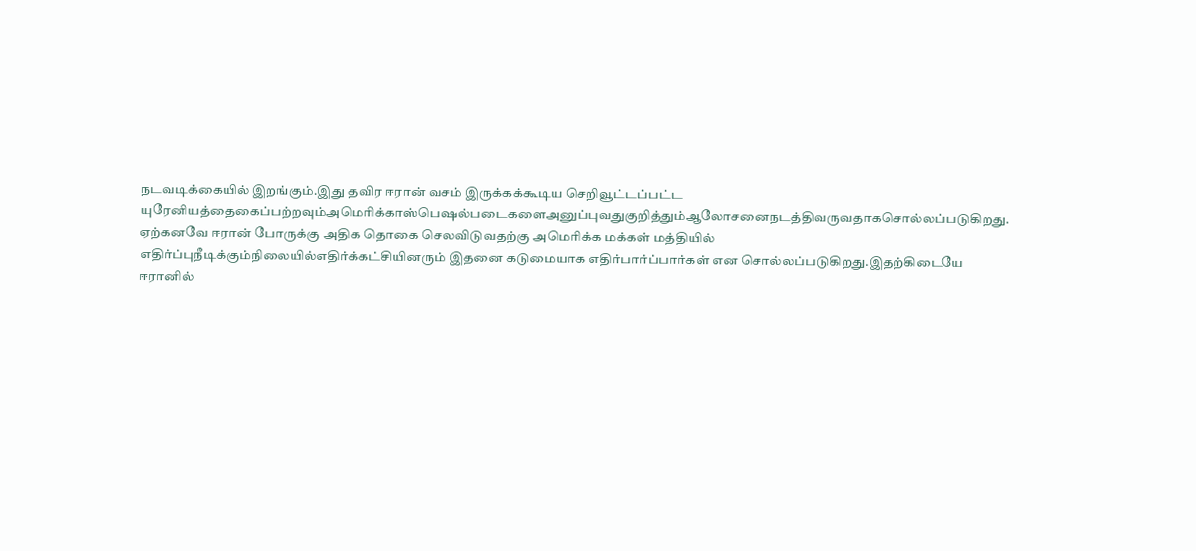நடவடிக்கையில் இறங்கும்.இது தவிர ஈரான் வசம் இருக்கக்கூடிய செறிவூட்டப்பட்ட யுரேனியத்தைகைப்பற்றவும்அமெரிக்காஸ்பெஷல்படைகளைஅனுப்புவதுகுறித்தும்ஆலோசனைநடத்திவருவதாகசொல்லப்படுகிறது. ஏற்கனவே ஈரான் போருக்கு அதிக தொகை செலவிடுவதற்கு அமெரிக்க மக்கள் மத்தியில் எதிர்ப்புநீடிக்கும்நிலையில்எதிர்க்கட்சியினரும் இதனை கடுமையாக எதிர்பார்ப்பார்கள் என சொல்லப்படுகிறது.இதற்கிடையே ஈரானில்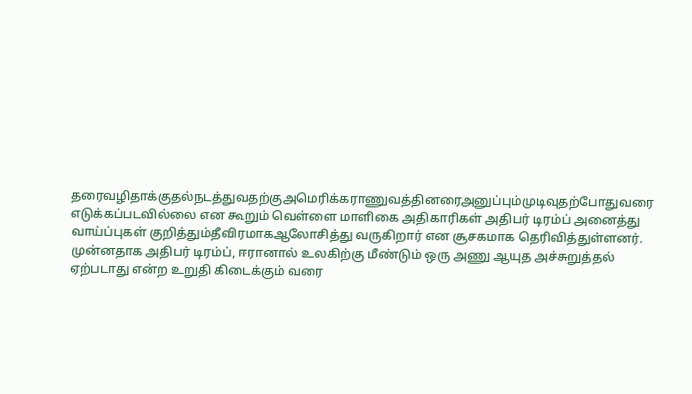தரைவழிதாக்குதல்நடத்துவதற்குஅமெரிக்கராணுவத்தினரைஅனுப்பும்முடிவுதற்போதுவரை  எடுக்கப்படவில்லை என கூறும் வெள்ளை மாளிகை அதிகாரிகள் அதிபர் டிரம்ப் அனைத்து வாய்ப்புகள் குறித்தும்தீவிரமாகஆலோசித்து வருகிறார் என சூசகமாக தெரிவித்துள்ளனர். முன்னதாக அதிபர் டிரம்ப், ஈரானால் உலகிற்கு மீண்டும் ஒரு அணு ஆயுத அச்சுறுத்தல் ஏற்படாது என்ற உறுதி கிடைக்கும் வரை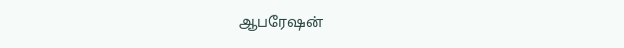ஆபரேஷன்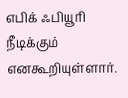எபிக் ஃபியூரி நீடிக்கும் எனகூறியுள்ளார்.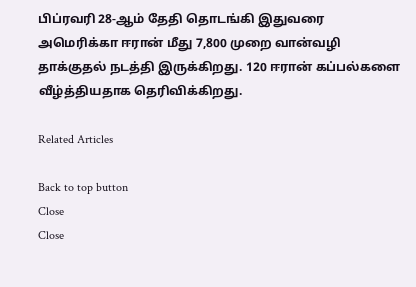பிப்ரவரி 28-ஆம் தேதி தொடங்கி இதுவரை அமெரிக்கா ஈரான் மீது 7,800 முறை வான்வழி தாக்குதல் நடத்தி இருக்கிறது. 120 ஈரான் கப்பல்களை வீழ்த்தியதாக தெரிவிக்கிறது.

Related Articles

Back to top button
Close
Close